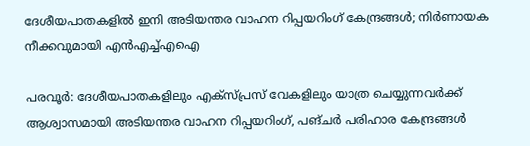ദേശീയപാതകളിൽ ഇനി അടിയന്തര വാഹന റിപ്പയറിംഗ് കേന്ദ്രങ്ങൾ; നിർണായക നീക്കവുമായി എൻഎച്ച്എഐ

പരവൂർ: ദേശീയപാതകളിലും എക്സ്പ്രസ് വേകളിലും യാത്ര ചെയ്യുന്നവർക്ക് ആശ്വാസമായി അടിയന്തര വാഹന റിപ്പയറിംഗ്, പങ്ചർ പരിഹാര കേന്ദ്രങ്ങൾ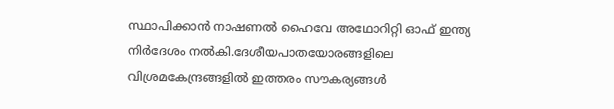സ്ഥാപിക്കാൻ നാഷണൽ ഹൈവേ അഥോറിറ്റി ഓഫ് ഇന്ത്യ നിർദേശം നൽകി.ദേശീയപാതയോരങ്ങളിലെ വിശ്രമകേന്ദ്രങ്ങളിൽ ഇത്തരം സൗകര്യങ്ങൾ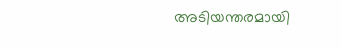അടിയന്തരമായി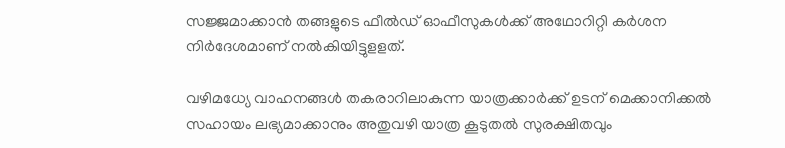സജ്ജമാക്കാൻ തങ്ങളുടെ ഫീൽഡ് ഓഫീസുകൾക്ക് അഥോറിറ്റി കർശന നിർദേശമാണ് നൽകിയിട്ടുളളത്.

വഴിമധ്യേ വാഹനങ്ങൾ തകരാറിലാകുന്ന യാത്രക്കാർക്ക് ഉടന് മെക്കാനിക്കൽ സഹായം ലഭ്യമാക്കാനും അതുവഴി യാത്ര കൂടുതൽ സുരക്ഷിതവും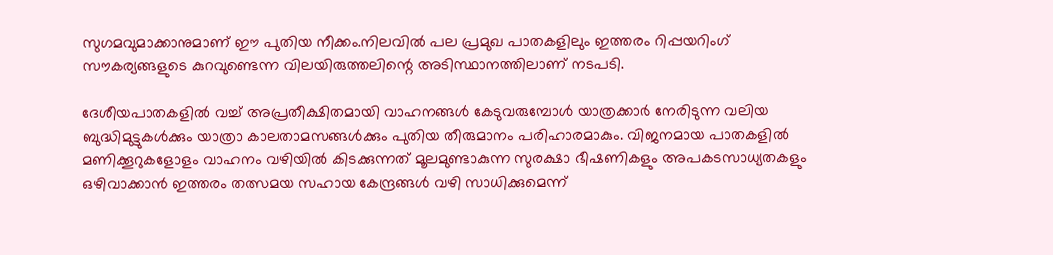സുഗമവുമാക്കാനുമാണ് ഈ പുതിയ നീക്കം.നിലവിൽ പല പ്രമുഖ പാതകളിലും ഇത്തരം റിപ്പയറിംഗ് സൗകര്യങ്ങളുടെ കുറവുണ്ടെന്ന വിലയിരുത്തലിന്റെ അടിസ്ഥാനത്തിലാണ് നടപടി.

ദേശീയപാതകളിൽ വച്ച് അപ്രതീക്ഷിതമായി വാഹനങ്ങൾ കേടുവരുമ്പോൾ യാത്രക്കാർ നേരിടുന്ന വലിയ ബുദ്ധിമുട്ടുകൾക്കും യാത്രാ കാലതാമസങ്ങൾക്കും പുതിയ തീരുമാനം പരിഹാരമാകും. വിജനമായ പാതകളിൽ മണിക്കൂറുകളോളം വാഹനം വഴിയിൽ കിടക്കുന്നത് മൂലമുണ്ടാകുന്ന സുരക്ഷാ ഭീഷണികളും അപകടസാധ്യതകളും ഒഴിവാക്കാൻ ഇത്തരം തത്സമയ സഹായ കേന്ദ്രങ്ങൾ വഴി സാധിക്കുമെന്ന്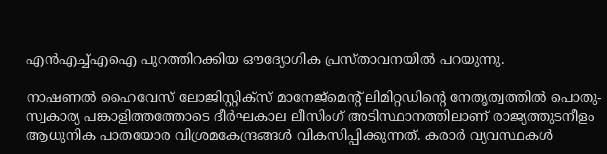എൻഎച്ച്എഐ പുറത്തിറക്കിയ ഔദ്യോഗിക പ്രസ്താവനയിൽ പറയുന്നു.

നാഷണൽ ഹൈവേസ് ലോജിസ്റ്റിക്സ് മാനേജ്മെന്‍റ് ലിമിറ്റഡിന്‍റെ നേതൃത്വത്തിൽ പൊതു-സ്വകാര്യ പങ്കാളിത്തത്തോടെ ദീർഘകാല ലീസിംഗ് അടിസ്ഥാനത്തിലാണ് രാജ്യത്തുടനീളം ആധുനിക പാതയോര വിശ്രമകേന്ദ്രങ്ങൾ വികസിപ്പിക്കുന്നത്. കരാർ വ്യവസ്ഥകൾ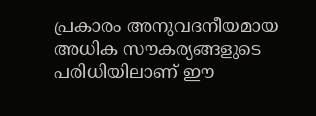പ്രകാരം അനുവദനീയമായ അധിക സൗകര്യങ്ങളുടെ പരിധിയിലാണ് ഈ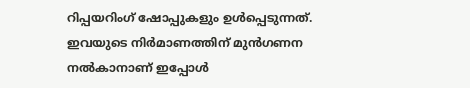റിപ്പയറിംഗ് ഷോപ്പുകളും ഉൾപ്പെടുന്നത്. ഇവയുടെ നിർമാണത്തിന് മുൻഗണന നൽകാനാണ് ഇപ്പോൾ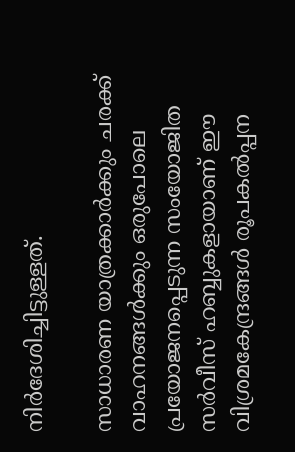നിർദേശിച്ചിട്ടുള്ളത്.

സാധാരണ യാത്രക്കാർക്കും ചരക്ക് വാഹനങ്ങൾക്കും ഒരുപോലെ പ്രയോജനപ്പെടുന്ന സംയോജിത സർവീസ് ഹബ്ബുകളായാണ് ഈ വിശ്രമകേന്ദ്രങ്ങൾ രൂപകൽപ്പന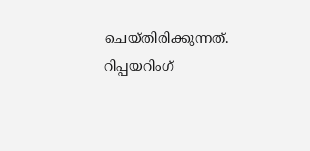ചെയ്തിരിക്കുന്നത്. റിപ്പയറിംഗ്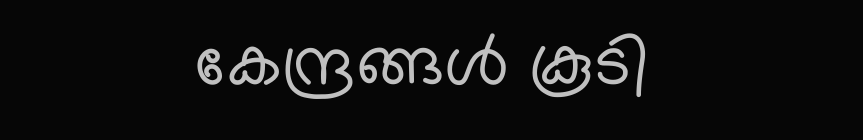കേന്ദ്രങ്ങൾ കൂടി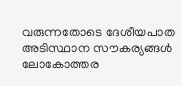വരുന്നതോടെ ദേശീയപാത അടിസ്ഥാന സൗകര്യങ്ങൾ ലോകോത്തര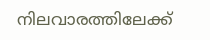നിലവാരത്തിലേക്ക്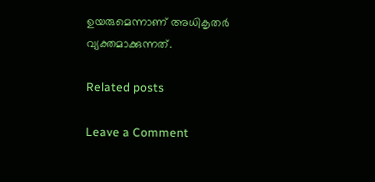ഉയരുമെന്നാണ് അധികൃതർ വ്യക്തമാക്കുന്നത്.

Related posts

Leave a Comment